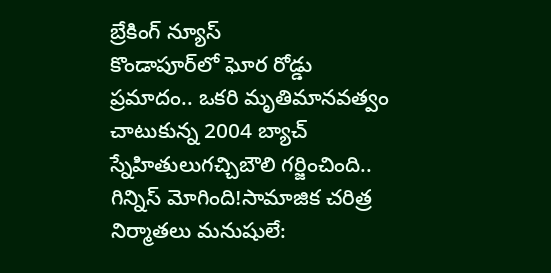బ్రేకింగ్ న్యూస్
కొండాపూర్‌లో ఘోర రోడ్డు ప్రమాదం.. ఒకరి మృతిమానవత్వం చాటుకున్న 2004 బ్యాచ్‌ స్నేహితులుగచ్చిబౌలి గర్జించింది.. గిన్నిస్‌ మోగింది!సామాజిక చరిత్ర నిర్మాతలు మనుషులే: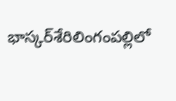భాస్కర్‌శేరిలింగంపల్లిలో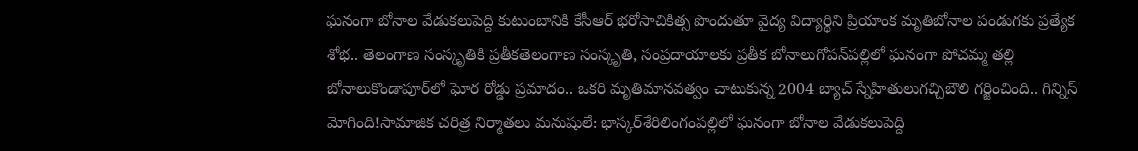ఘనంగా బోనాల వేడుకలుపెద్ది కుటుంబానికి కేసీఆర్‌ భరోసాచికిత్స పొందుతూ వైద్య విద్యార్థిని ప్రియాంక మృతిబోనాల పండుగకు ప్రత్యేక శోభ.. తెలంగాణ సంస్కృతికి ప్రతీకతెలంగాణ సంస్కృతి, సంప్రదాయాలకు ప్రతీక బోనాలుగోపన్‌పల్లిలో ఘనంగా పోచమ్మ తల్లి బోనాలుకొండాపూర్‌లో ఘోర రోడ్డు ప్రమాదం.. ఒకరి మృతిమానవత్వం చాటుకున్న 2004 బ్యాచ్‌ స్నేహితులుగచ్చిబౌలి గర్జించింది.. గిన్నిస్‌ మోగింది!సామాజిక చరిత్ర నిర్మాతలు మనుషులే: భాస్కర్‌శేరిలింగంపల్లిలో ఘనంగా బోనాల వేడుకలుపెద్ది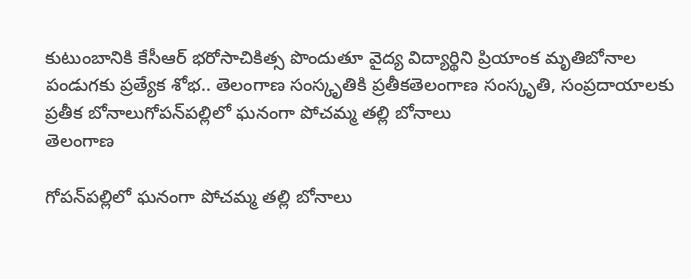కుటుంబానికి కేసీఆర్‌ భరోసాచికిత్స పొందుతూ వైద్య విద్యార్థిని ప్రియాంక మృతిబోనాల పండుగకు ప్రత్యేక శోభ.. తెలంగాణ సంస్కృతికి ప్రతీకతెలంగాణ సంస్కృతి, సంప్రదాయాలకు ప్రతీక బోనాలుగోపన్‌పల్లిలో ఘనంగా పోచమ్మ తల్లి బోనాలు
తెలంగాణ

గోపన్‌పల్లిలో ఘనంగా పోచమ్మ తల్లి బోనాలు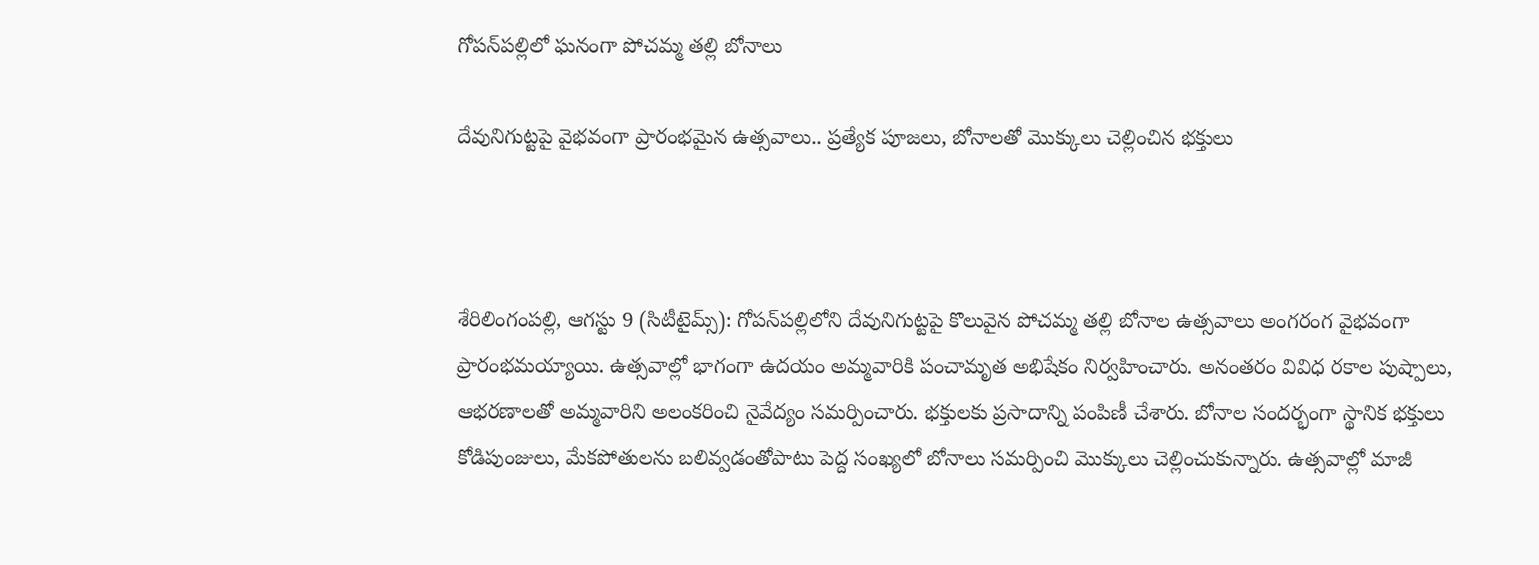గోపన్‌పల్లిలో ఘనంగా పోచమ్మ తల్లి బోనాలు

దేవునిగుట్టపై వైభవంగా ప్రారంభమైన ఉత్సవాలు.. ప్రత్యేక పూజలు, బోనాలతో మొక్కులు చెల్లించిన భక్తులు



శేరిలింగంపల్లి, ఆగస్టు 9 (సిటీటైమ్స్): గోపన్‌పల్లిలోని దేవునిగుట్టపై కొలువైన పోచమ్మ తల్లి బోనాల ఉత్సవాలు అంగరంగ వైభవంగా ప్రారంభమయ్యాయి. ఉత్సవాల్లో భాగంగా ఉదయం అమ్మవారికి పంచామృత అభిషేకం నిర్వహించారు. అనంతరం వివిధ రకాల పుష్పాలు, ఆభరణాలతో అమ్మవారిని అలంకరించి నైవేద్యం సమర్పించారు. భక్తులకు ప్రసాదాన్ని పంపిణీ చేశారు. బోనాల సందర్భంగా స్థానిక భక్తులు కోడిపుంజులు, మేకపోతులను బలివ్వడంతోపాటు పెద్ద సంఖ్యలో బోనాలు సమర్పించి మొక్కులు చెల్లించుకున్నారు. ఉత్సవాల్లో మాజీ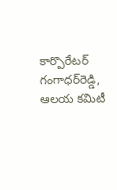కార్పొరేటర్‌ గంగాధర్‌రెడ్డి, ఆలయ కమిటీ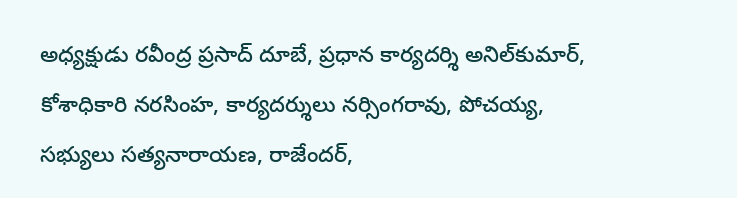అధ్యక్షుడు రవీంద్ర ప్రసాద్‌ దూబే, ప్రధాన కార్యదర్శి అనిల్‌కుమార్‌, కోశాధికారి నరసింహ, కార్యదర్శులు నర్సింగరావు, పోచయ్య, సభ్యులు సత్యనారాయణ, రాజేందర్‌,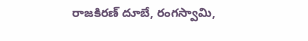రాజకిరణ్‌ దూబే, రంగస్వామి,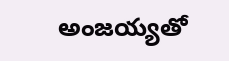అంజయ్యతో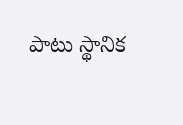పాటు స్థానిక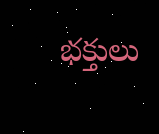భక్తులు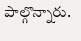పాల్గొన్నారు.